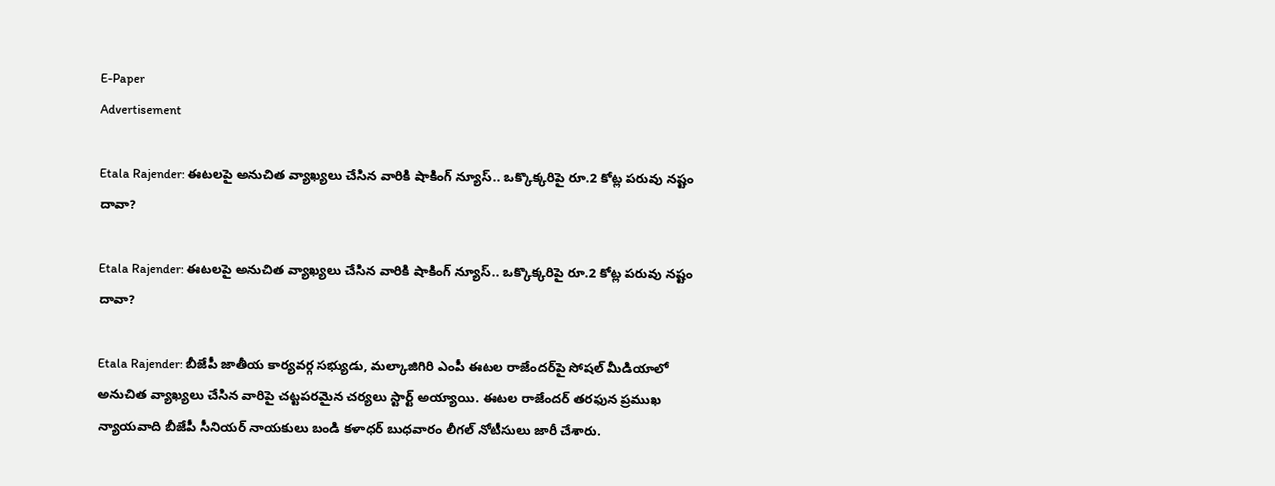E-Paper
Advertisement

Etala Rajender: ఈటలపై అనుచిత వ్యాఖ్యలు చేసిన వారికి షాకింగ్ న్యూస్.. ఒక్కొక్కరిపై రూ.2 కోట్ల పరువు నష్టం దావా?

Etala Rajender: ఈటలపై అనుచిత వ్యాఖ్యలు చేసిన వారికి షాకింగ్ న్యూస్.. ఒక్కొక్కరిపై రూ.2 కోట్ల పరువు నష్టం దావా?

Etala Rajender: బీజేపీ జాతీయ కార్యవర్గ సభ్యుడు, మల్కాజిగిరి ఎంపీ ఈటల రాజేందర్‌పై సోషల్ మీడియాలో అనుచిత వ్యాఖ్యలు చేసిన వారిపై చట్టపరమైన చర్యలు స్టార్ట్ అయ్యాయి. ఈటల రాజేందర్ తరఫున ప్రముఖ న్యాయవాది బీజేపీ సీనియర్ నాయకులు బండి కళాధర్ బుధవారం లీగల్ నోటీసులు జారీ చేశారు.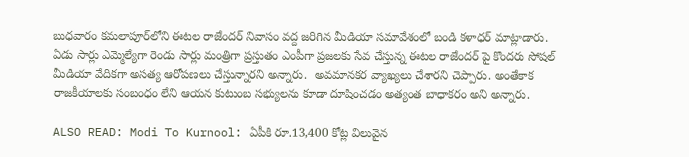బుధవారం కమలాపూర్‌లోని ఈటల రాజేందర్ నివాసం వద్ద జరిగిన మీడియా సమావేశంలో బండి కళాధర్ మాట్లాడారు. ఏడు సార్లు ఎమ్మెల్యేగా రెండు సార్లు మంత్రిగా ప్రస్తుతం ఎంపీగా ప్రజలకు సేవ చేస్తున్న ఈటల రాజేందర్ పై కొందరు సోషల్ మీడియా వేదికగా అసత్య ఆరోపణలు చేస్తున్నారని అన్నారు.  అవమానకర వ్యాఖ్యలు చేశారని చెప్పారు. అంతేకాక రాజకీయాలకు సంబంధం లేని ఆయన కుటుంబ సభ్యులను కూడా దూషించడం అత్యంత బాధాకరం అని అన్నారు.

ALSO READ: Modi To Kurnool: ఏపీకి రూ.13,400 కోట్ల విలువైన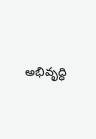అభివృద్ధి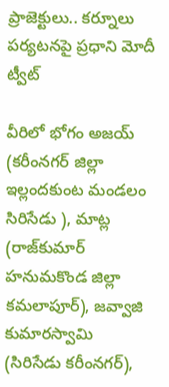ప్రాజెక్టులు.. కర్నూలు పర్యటనపై ప్రధాని మోదీ ట్వీట్

వీరిలో భోగం అజయ్ (కరీంనగర్ జిల్లా ఇల్లందకుంట మండలం సిరిసేడు ), మాట్ల (రాజ్‌కుమార్ హనుమకొండ జిల్లా కమలాపూర్), జవ్వాజి కుమారస్వామి (సిరిసేడు కరీంనగర్),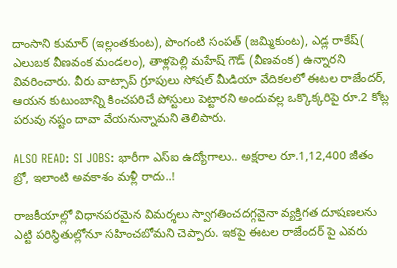దాంసాని కుమార్ (ఇల్లంతకుంట), పొంగంటి సంపత్ (జమ్మికుంట), ఎడ్ల రాకేష్( ఎలుబక వీణవంక మండలం), తాళ్లపెల్లి మహేష్ గౌడ్ (వీణవంక) ఉన్నారని వివరించారు. వీరు వాట్సాప్ గ్రూపులు సోషల్ మీడియా వేదికలలో ఈటల రాజేందర్, ఆయన కుటుంబాన్ని కించపరిచే పోస్టులు పెట్టారని అందువల్ల ఒక్కొక్కరిపై రూ.2 కోట్ల పరువు నష్టం దావా వేయనున్నామని తెలిపారు.

ALSO READ: SI JOBS: భారీగా ఎస్ఐ ఉద్యోగాలు.. అక్షరాల రూ.1,12,400 జీతం బ్రో, ఇలాంటి అవకాశం మళ్లీ రాదు..!

రాజకీయాల్లో విధానపరమైన విమర్శలు స్వాగతించదగ్గవైనా వ్యక్తిగత దూషణలను ఎట్టి పరిస్థితుల్లోనూ సహించబోమని చెప్పారు. ఇకపై ఈటల రాజేందర్ పై ఎవరు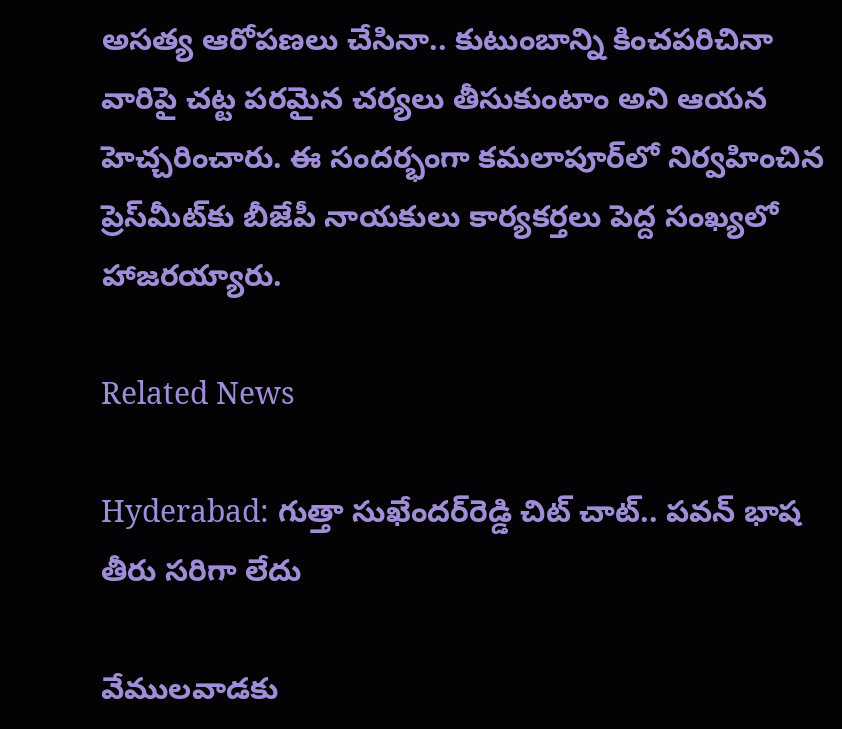అసత్య ఆరోపణలు చేసినా.. కుటుంబాన్ని కించపరిచినా వారిపై చట్ట పరమైన చర్యలు తీసుకుంటాం అని ఆయన హెచ్చరించారు. ఈ సందర్భంగా కమలాపూర్‌లో నిర్వహించిన ప్రెస్‌మీట్‌కు బీజేపీ నాయకులు కార్యకర్తలు పెద్ద సంఖ్యలో హాజరయ్యారు.

Related News

Hyderabad: గుత్తా సుఖేందర్‌రెడ్డి చిట్ చాట్.. పవన్ భాష తీరు సరిగా లేదు

వేములవాడకు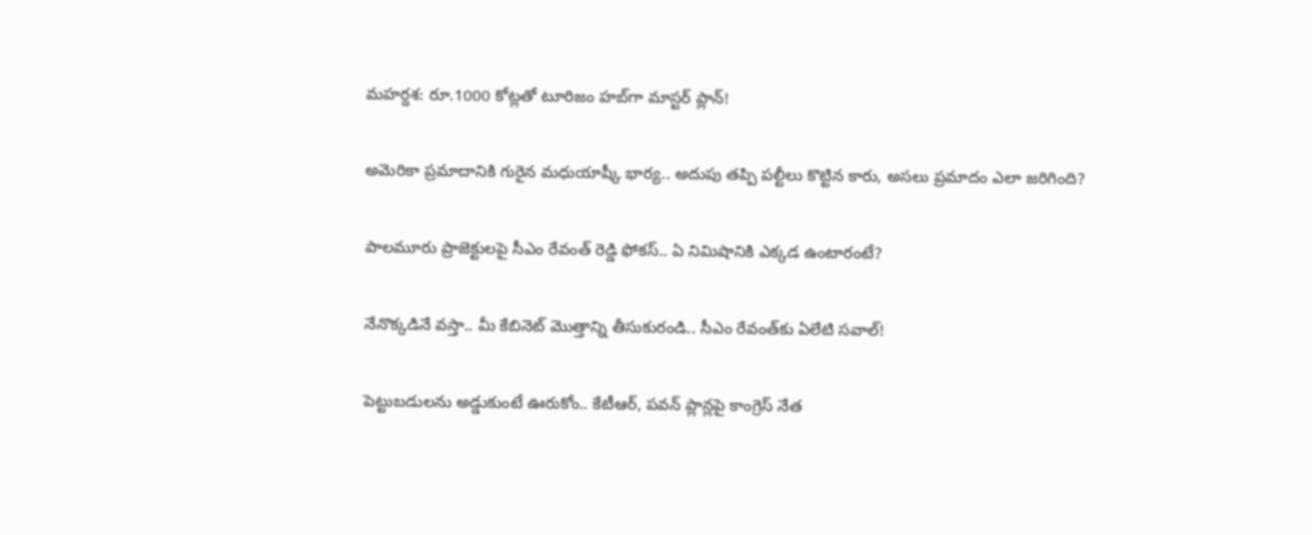మహర్దశ: రూ.1000 కోట్లతో టూరిజం హబ్‌గా మాస్టర్ ప్లాన్!

అమెరికా ప్రమాదానికి గురైన మధుయాష్కీ భార్య.. అదుపు తప్పి పల్టీలు కొట్టిన కారు, అసలు ప్రమాదం ఎలా జరిగింది?

పాలమూరు ప్రాజెక్టులపై సీఎం రేవంత్ రెడ్డి ఫోకస్.. ఏ నిమిషానికి ఎక్కడ ఉంటారంటే?

నేనొక్కడినే వస్తా.. మీ కేబినెట్ మొత్తాన్ని తీసుకురండి.. సీఎం రేవంత్‌కు ఏలేటి సవాల్!

పెట్టుబడులను అడ్డుకుంటే ఊరుకోం.. కేటీఆర్, పవన్ ప్లాన్లపై కాంగ్రెస్ నేత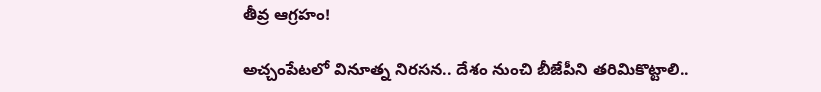తీవ్ర ఆగ్రహం!

అచ్చంపేటలో వినూత్న నిరసన.. దేశం నుంచి బీజేపీని తరిమికొట్టాలి..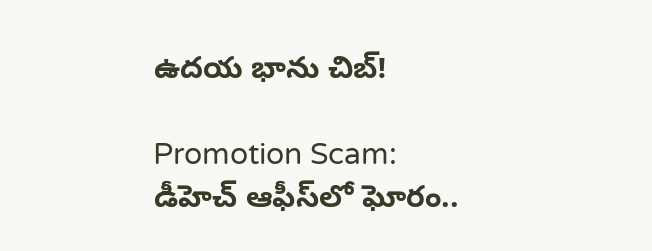ఉదయ భాను చిబ్!

Promotion Scam: డీహెచ్ ఆఫీస్‌లో ఘోరం..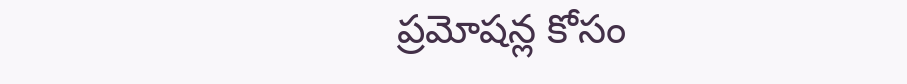ప్రమోషన్ల కోసం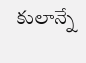కులాన్నే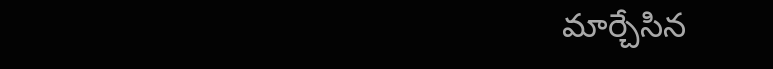మార్చేసిన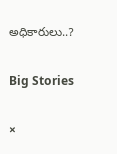అధికారులు..?

Big Stories

×